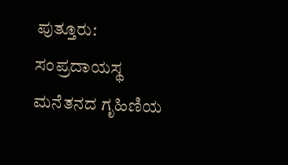ಪುತ್ತೂರು: ಸಂಪ್ರದಾಯಸ್ಥ ಮನೆತನದ ಗೃಹಿಣಿಯ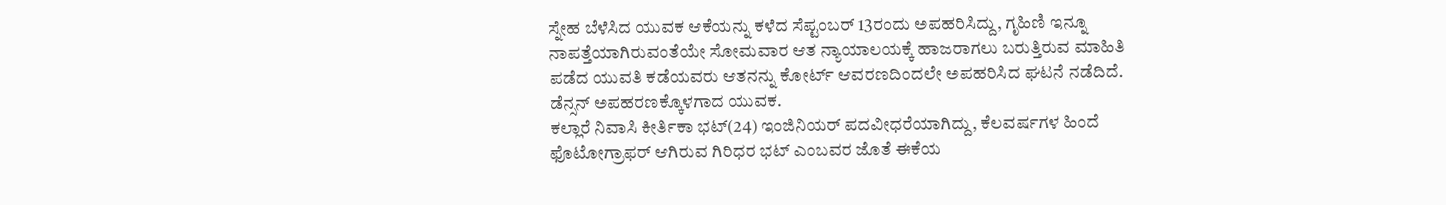ಸ್ನೇಹ ಬೆಳೆಸಿದ ಯುವಕ ಆಕೆಯನ್ನು ಕಳೆದ ಸೆಪ್ಟಂಬರ್ 13ರಂದು ಅಪಹರಿಸಿದ್ದು, ಗೃಹಿಣಿ ಇನ್ನೂ ನಾಪತ್ತೆಯಾಗಿರುವಂತೆಯೇ ಸೋಮವಾರ ಆತ ನ್ಯಾಯಾಲಯಕ್ಕೆ ಹಾಜರಾಗಲು ಬರುತ್ತಿರುವ ಮಾಹಿತಿ ಪಡೆದ ಯುವತಿ ಕಡೆಯವರು ಆತನನ್ನು ಕೋರ್ಟ್ ಆವರಣದಿಂದಲೇ ಅಪಹರಿಸಿದ ಘಟನೆ ನಡೆದಿದೆ. ಡೆನ್ಸನ್ ಅಪಹರಣಕ್ಕೊಳಗಾದ ಯುವಕ.
ಕಲ್ಲಾರೆ ನಿವಾಸಿ ಕೀರ್ತಿಕಾ ಭಟ್(24) ಇಂಜಿನಿಯರ್ ಪದವೀಧರೆಯಾಗಿದ್ದು, ಕೆಲವರ್ಷಗಳ ಹಿಂದೆ ಫೊಟೋಗ್ರಾಫರ್ ಆಗಿರುವ ಗಿರಿಧರ ಭಟ್ ಎಂಬವರ ಜೊತೆ ಈಕೆಯ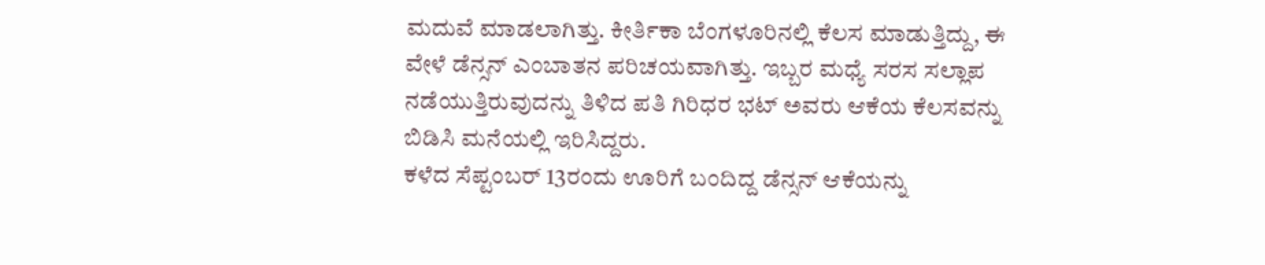ಮದುವೆ ಮಾಡಲಾಗಿತ್ತು. ಕೀರ್ತಿಕಾ ಬೆಂಗಳೂರಿನಲ್ಲಿ ಕೆಲಸ ಮಾಡುತ್ತಿದ್ದು, ಈ ವೇಳೆ ಡೆನ್ಸನ್ ಎಂಬಾತನ ಪರಿಚಯವಾಗಿತ್ತು. ಇಬ್ಬರ ಮಧ್ಯೆ ಸರಸ ಸಲ್ಲಾಪ ನಡೆಯುತ್ತಿರುವುದನ್ನು ತಿಳಿದ ಪತಿ ಗಿರಿಧರ ಭಟ್ ಅವರು ಆಕೆಯ ಕೆಲಸವನ್ನು ಬಿಡಿಸಿ ಮನೆಯಲ್ಲಿ ಇರಿಸಿದ್ದರು.
ಕಳೆದ ಸೆಪ್ಟಂಬರ್ 13ರಂದು ಊರಿಗೆ ಬಂದಿದ್ದ ಡೆನ್ಸನ್ ಆಕೆಯನ್ನು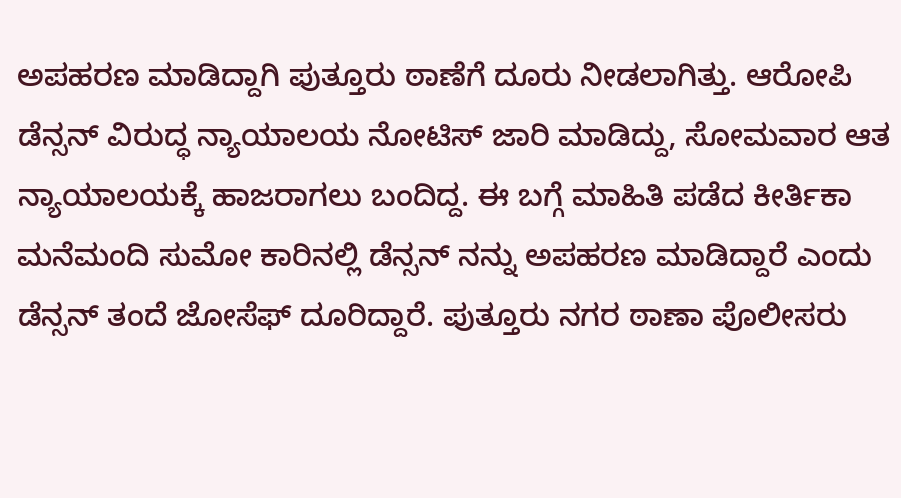ಅಪಹರಣ ಮಾಡಿದ್ದಾಗಿ ಪುತ್ತೂರು ಠಾಣೆಗೆ ದೂರು ನೀಡಲಾಗಿತ್ತು. ಆರೋಪಿ ಡೆನ್ಸನ್ ವಿರುದ್ಧ ನ್ಯಾಯಾಲಯ ನೋಟಿಸ್ ಜಾರಿ ಮಾಡಿದ್ದು, ಸೋಮವಾರ ಆತ ನ್ಯಾಯಾಲಯಕ್ಕೆ ಹಾಜರಾಗಲು ಬಂದಿದ್ದ. ಈ ಬಗ್ಗೆ ಮಾಹಿತಿ ಪಡೆದ ಕೀರ್ತಿಕಾ ಮನೆಮಂದಿ ಸುಮೋ ಕಾರಿನಲ್ಲಿ ಡೆನ್ಸನ್ ನನ್ನು ಅಪಹರಣ ಮಾಡಿದ್ದಾರೆ ಎಂದು ಡೆನ್ಸನ್ ತಂದೆ ಜೋಸೆಫ್ ದೂರಿದ್ದಾರೆ. ಪುತ್ತೂರು ನಗರ ಠಾಣಾ ಪೊಲೀಸರು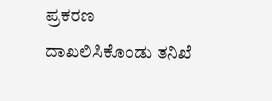ಪ್ರಕರಣ ದಾಖಲಿಸಿಕೊಂಡು ತನಿಖೆ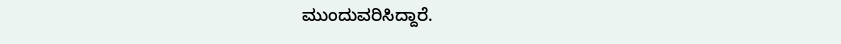ಮುಂದುವರಿಸಿದ್ದಾರೆ.